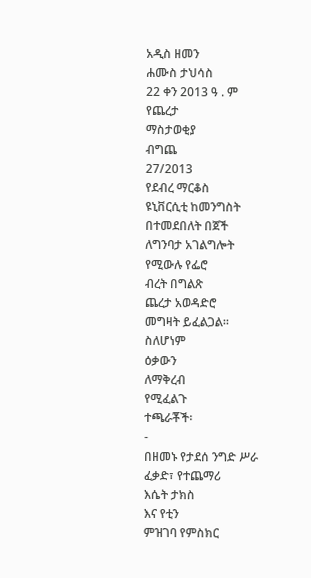አዲስ ዘመን
ሐሙስ ታህሳስ
22 ቀን 2013 ዓ . ም
የጨረታ
ማስታወቂያ
ብግጨ
27/2013
የደብረ ማርቆስ
ዩኒቨርሲቲ ከመንግስት
በተመደበለት በጀች
ለግንባታ አገልግሎት
የሚውሉ የፌሮ
ብረት በግልጽ
ጨረታ አወዳድሮ
መግዛት ይፈልጋል።
ስለሆነም
ዕቃውን
ለማቅረብ
የሚፈልጉ
ተጫራቾች፡
-
በዘመኑ የታደሰ ንግድ ሥራ
ፈቃድ፣ የተጨማሪ
እሴት ታክስ
እና የቲን
ምዝገባ የምስክር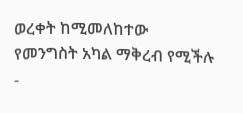ወረቀት ከሚመለከተው
የመንግስት አካል ማቅረብ የሚችሉ
-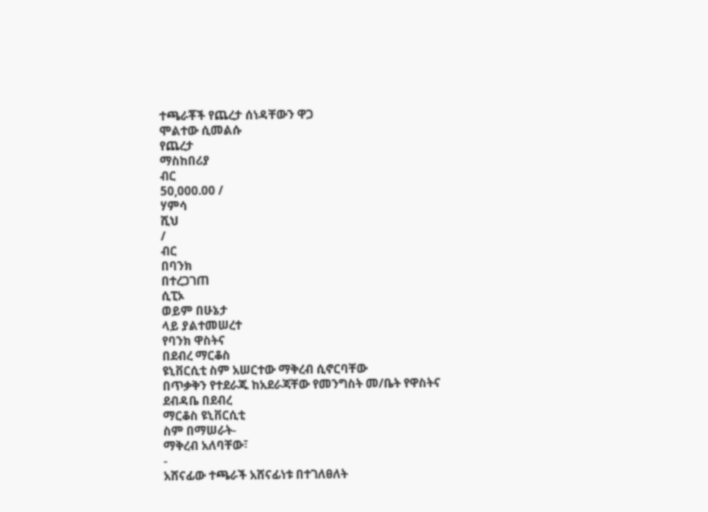ተጫራቾች የጨረታ ሰነዳቸውን ዋጋ
ሞልተው ሲመልሱ
የጨረታ
ማስከበሪያ
ብር
50,000.00 /
ሃምሳ
ሺህ
/
ብር
በባንክ
በተረጋገጠ
ሲፒኦ
ወይም በሁኔታ
ላይ ያልተመሠረተ
የባንክ ዋስትና
በደብረ ማርቆስ
ዩኒቨርሲቲ ስም አሠርተው ማቅረብ ሲኖርባቸው
በጥቃቅን የተደራጁ ከአደራጃቸው የመንግስት መ/ቤት የዋስትና
ደብዳቤ በደብረ
ማርቆስ ዩኒቨርሲቲ
ስም በማሠራት-
ማቅረብ አለባቸው፣
-
አሸናፊው ተጫራች አሸናፊነቱ በተገለፀለት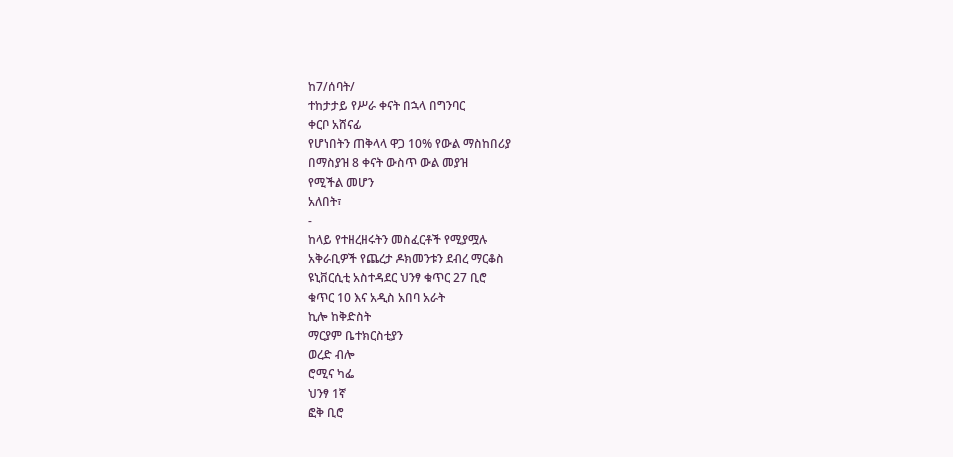ከ7/ሰባት/
ተከታታይ የሥራ ቀናት በኋላ በግንባር
ቀርቦ አሸናፊ
የሆነበትን ጠቅላላ ዋጋ 10% የውል ማስከበሪያ
በማስያዝ 8 ቀናት ውስጥ ውል መያዝ
የሚችል መሆን
አለበት፣
-
ከላይ የተዘረዘሩትን መስፈርቶች የሚያሟሉ
አቅራቢዎች የጨረታ ዶክመንቱን ደብረ ማርቆስ
ዩኒቨርሲቲ አስተዳደር ህንፃ ቁጥር 27 ቢሮ
ቁጥር 10 እና አዲስ አበባ አራት
ኪሎ ከቅድስት
ማርያም ቤተክርስቲያን
ወረድ ብሎ
ሮሚና ካፌ
ህንፃ 1ኛ
ፎቅ ቢሮ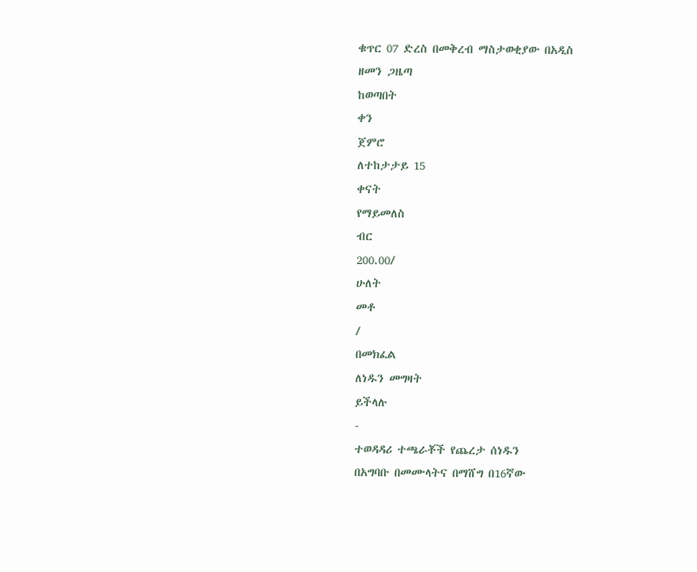ቁጥር 07 ድረስ በመቅረብ ማስታወቂያው በአዲስ
ዘመን ጋዜጣ
ከወጣበት
ቀን
ጀምሮ
ለተከታታይ 15
ቀናት
የማይመለስ
ብር
200.00/
ሁለት
መቶ
/
በመክፈል
ለነዱን መግዛት
ይችላሉ
-
ተወዳዳሪ ተጫራቾች የጨረታ ሰነዱን
በአግባቡ በመሙላትና በማሸግ በ16ኛው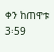ቀን ከጠዋቱ
3፡59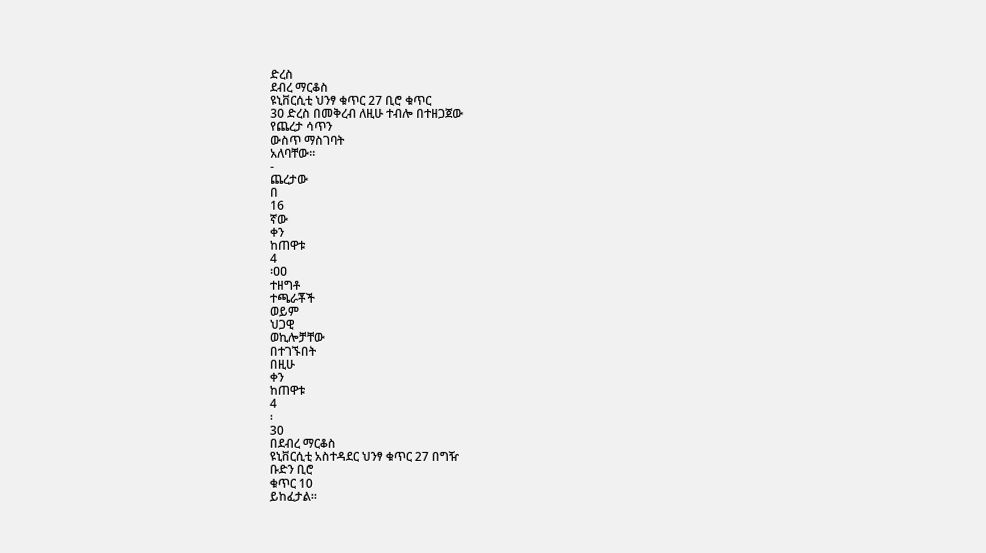ድረስ
ደብረ ማርቆስ
ዩኒቨርሲቲ ህንፃ ቁጥር 27 ቢሮ ቁጥር
30 ድረስ በመቅረብ ለዚሁ ተብሎ በተዘጋጀው
የጨረታ ሳጥን
ውስጥ ማስገባት
አለባቸው።
-
ጨረታው
በ
16
ኛው
ቀን
ከጠዋቱ
4
፡ዐዐ
ተዘግቶ
ተጫራቾች
ወይም
ህጋዊ
ወኪሎቻቸው
በተገኙበት
በዚሁ
ቀን
ከጠዋቱ
4
፡
30
በደብረ ማርቆስ
ዩኒቨርሲቲ አስተዳደር ህንፃ ቁጥር 27 በግዥ
ቡድን ቢሮ
ቁጥር 10
ይከፈታል።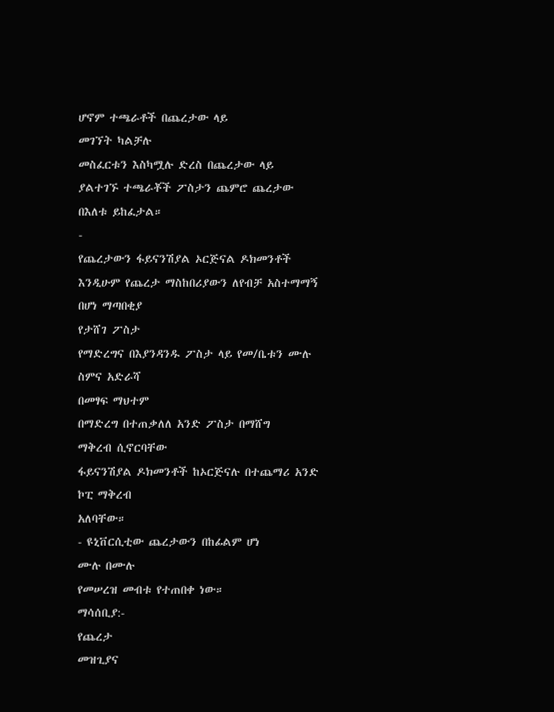ሆኖም ተጫራቶች በጨረታው ላይ
መገኘት ካልቻሉ
መስፈርቱን እስካሟሉ ድረስ በጨረታው ላይ
ያልተገኙ ተጫራቾች ፖስታን ጨምሮ ጨረታው
በእለቱ ይከፈታል።
-
የጨረታውን ፋይናንሽያል ኦርጅናል ዶክመንቶች
እንዲሁም የጨረታ ማስከበሪያውን ለየብቻ አስተማማኝ
በሆነ ማጣበቂያ
የታሸገ ፖስታ
የማድረግና በእያንዳንዱ ፖስታ ላይ የመ/ቤቱን ሙሉ
ስምና አድራሻ
በመፃፍ ማህተም
በማድረግ በተጠቃለለ አንድ ፖስታ በማሸግ
ማቅረብ ሲኖርባቸው
ፋይናንሽያል ዶክመንቶች ከኦርጅናሉ በተጨማሪ አንድ
ኮፒ ማቅረብ
አለባቸው።
- ዩኒቨርሲቲው ጨረታውን በከፊልም ሆነ
ሙሉ በሙሉ
የመሠረዝ መብቱ የተጠበቀ ነው።
ማሳሰቢያ:-
የጨረታ
መዝጊያና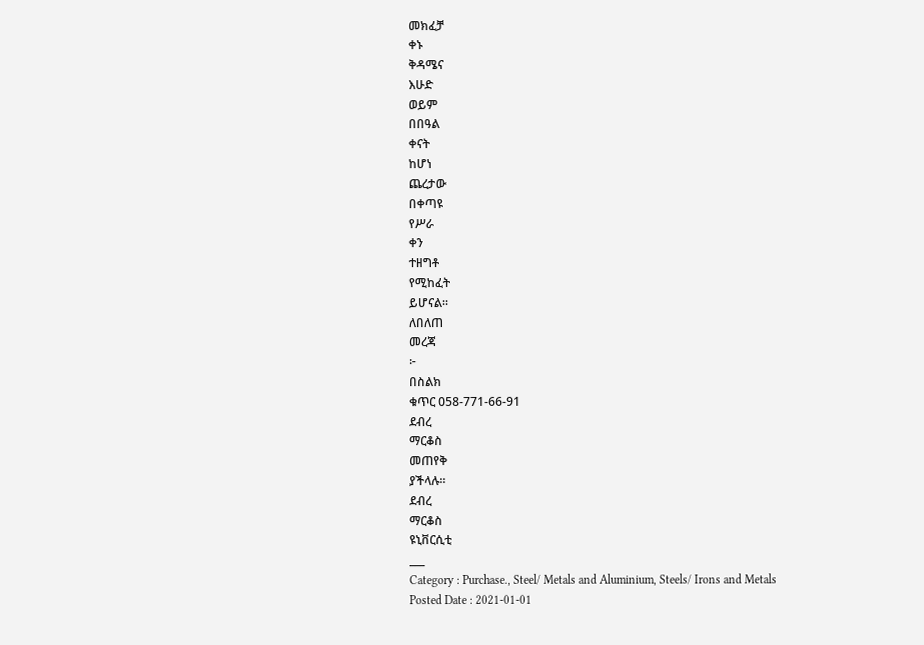መክፈቻ
ቀኑ
ቅዳሜና
እሁድ
ወይም
በበዓል
ቀናት
ከሆነ
ጨረታው
በቀጣዩ
የሥራ
ቀን
ተዘግቶ
የሚከፈት
ይሆናል።
ለበለጠ
መረጃ
፦
በስልክ
ቁጥር 058-771-66-91
ደብረ
ማርቆስ
መጠየቅ
ያችላሉ።
ደብረ
ማርቆስ
ዩኒቨርሲቲ
___
Category : Purchase., Steel/ Metals and Aluminium, Steels/ Irons and Metals
Posted Date : 2021-01-01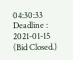04:30:33
Deadline : 2021-01-15
(Bid Closed.)